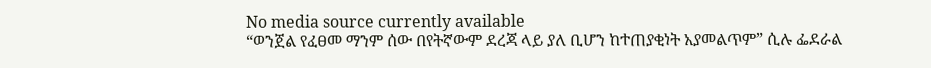No media source currently available
“ወንጀል የፈፀመ ማንም ሰው በየትኛውም ደረጃ ላይ ያለ ቢሆን ከተጠያቂነት አያመልጥም” ሲሉ ፌደራል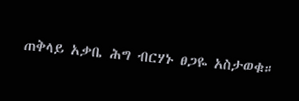ጠቅላይ አቃቤ ሕግ ብርሃኑ ፀጋዬ አስታወቁ።